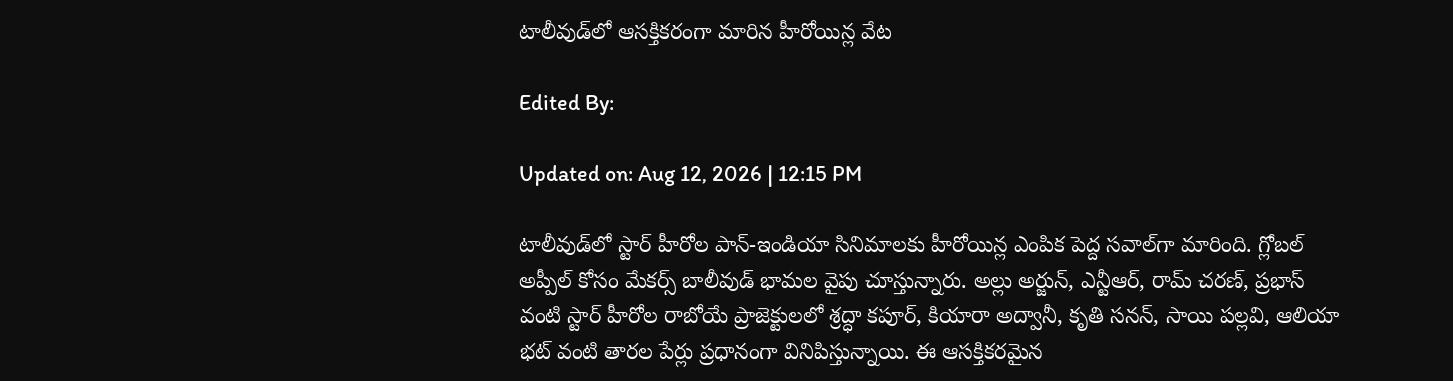టాలీవుడ్‌లో ఆసక్తికరంగా మారిన హీరోయిన్ల వేట

Edited By:

Updated on: Aug 12, 2026 | 12:15 PM

టాలీవుడ్‌లో స్టార్ హీరోల పాన్-ఇండియా సినిమాలకు హీరోయిన్ల ఎంపిక పెద్ద సవాల్‌గా మారింది. గ్లోబల్ అప్పీల్ కోసం మేకర్స్ బాలీవుడ్ భామల వైపు చూస్తున్నారు. అల్లు అర్జున్, ఎన్టీఆర్, రామ్ చరణ్, ప్రభాస్ వంటి స్టార్ హీరోల రాబోయే ప్రాజెక్టులలో శ్రద్ధా కపూర్, కియారా అద్వానీ, కృతి సనన్, సాయి పల్లవి, ఆలియా భట్ వంటి తారల పేర్లు ప్రధానంగా వినిపిస్తున్నాయి. ఈ ఆసక్తికరమైన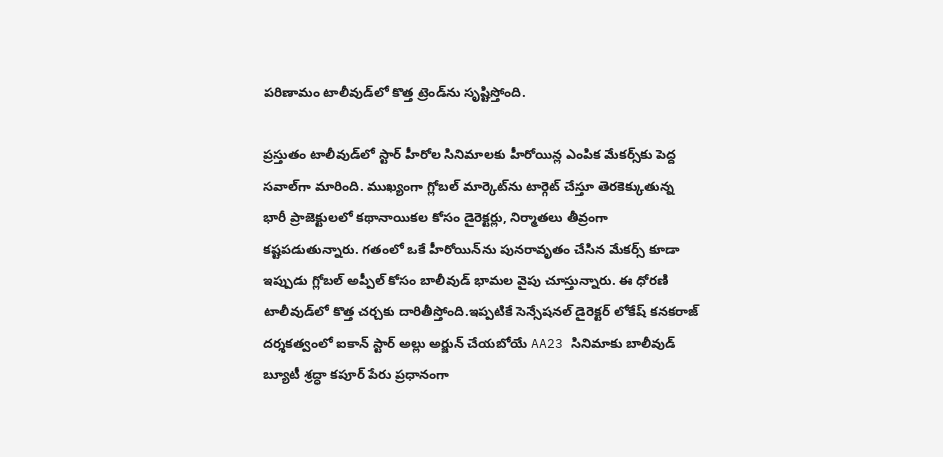పరిణామం టాలీవుడ్‌లో కొత్త ట్రెండ్‌ను సృష్టిస్తోంది.

ప్రస్తుతం టాలీవుడ్‌లో స్టార్ హీరోల సినిమాలకు హీరోయిన్ల ఎంపిక మేకర్స్‌కు పెద్ద సవాల్‌గా మారింది. ముఖ్యంగా గ్లోబల్ మార్కెట్‌ను టార్గెట్ చేస్తూ తెరకెక్కుతున్న భారీ ప్రాజెక్టులలో కథానాయికల కోసం డైరెక్టర్లు, నిర్మాతలు తీవ్రంగా కష్టపడుతున్నారు. గతంలో ఒకే హీరోయిన్‌ను పునరావృతం చేసిన మేకర్స్ కూడా ఇప్పుడు గ్లోబల్ అప్పీల్ కోసం బాలీవుడ్ భామల వైపు చూస్తున్నారు. ఈ ధోరణి టాలీవుడ్‌లో కొత్త చర్చకు దారితీస్తోంది.ఇప్పటికే సెన్సేషనల్ డైరెక్టర్ లోకేష్ కనకరాజ్ దర్శకత్వంలో ఐకాన్ స్టార్ అల్లు అర్జున్ చేయబోయే AA23 సినిమాకు బాలీవుడ్ బ్యూటీ శ్రద్ధా కపూర్ పేరు ప్రధానంగా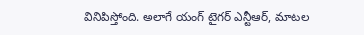వినిపిస్తోంది. అలాగే యంగ్ టైగర్ ఎన్టీఆర్, మాటల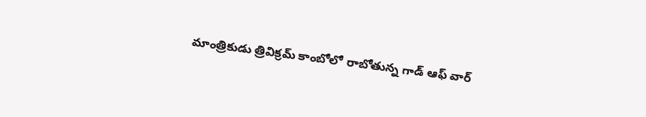మాంత్రికుడు త్రివిక్రమ్ కాంబోలో రాబోతున్న గాడ్ ఆఫ్ వార్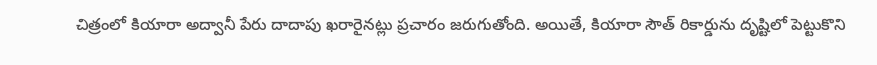చిత్రంలో కియారా అద్వానీ పేరు దాదాపు ఖరారైనట్లు ప్రచారం జరుగుతోంది. అయితే, కియారా సౌత్ రికార్డును దృష్టిలో పెట్టుకొని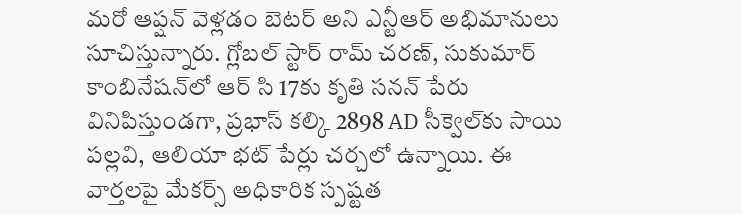మరో ఆప్షన్ వెళ్లడం బెటర్ అని ఎన్టీఆర్ అభిమానులు సూచిస్తున్నారు. గ్లోబల్ స్టార్ రామ్ చరణ్, సుకుమార్ కాంబినేషన్‌లో ఆర్ సి 17కు కృతి సనన్ పేరు వినిపిస్తుండగా, ప్రభాస్ కల్కి 2898 AD సీక్వెల్‌కు సాయి పల్లవి, ఆలియా భట్ పేర్లు చర్చలో ఉన్నాయి. ఈ వార్తలపై మేకర్స్ అధికారిక స్పష్టత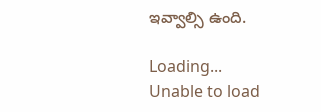ఇవ్వాల్సి ఉంది.

Loading...
Unable to load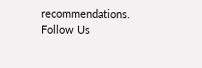recommendations.
Follow Us